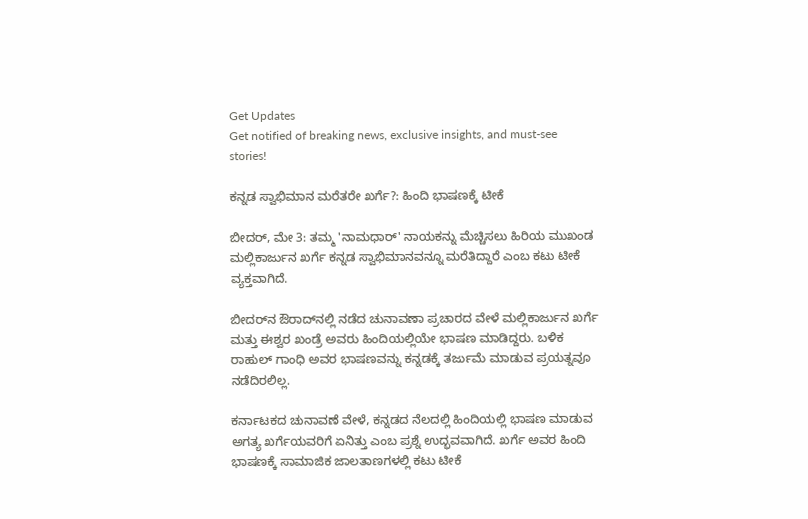Get Updates
Get notified of breaking news, exclusive insights, and must-see stories!

ಕನ್ನಡ ಸ್ವಾಭಿಮಾನ ಮರೆತರೇ ಖರ್ಗೆ?: ಹಿಂದಿ ಭಾಷಣಕ್ಕೆ ಟೀಕೆ

ಬೀದರ್, ಮೇ 3: ತಮ್ಮ 'ನಾಮಧಾರ್' ನಾಯಕನ್ನು ಮೆಚ್ಚಿಸಲು ಹಿರಿಯ ಮುಖಂಡ ಮಲ್ಲಿಕಾರ್ಜುನ ಖರ್ಗೆ ಕನ್ನಡ ಸ್ವಾಭಿಮಾನವನ್ನೂ ಮರೆತಿದ್ದಾರೆ ಎಂಬ ಕಟು ಟೀಕೆ ವ್ಯಕ್ತವಾಗಿದೆ.

ಬೀದರ್‌ನ ಔರಾದ್‌ನಲ್ಲಿ ನಡೆದ ಚುನಾವಣಾ ಪ್ರಚಾರದ ವೇಳೆ ಮಲ್ಲಿಕಾರ್ಜುನ ಖರ್ಗೆ ಮತ್ತು ಈಶ್ವರ ಖಂಡ್ರೆ ಅವರು ಹಿಂದಿಯಲ್ಲಿಯೇ ಭಾಷಣ ಮಾಡಿದ್ದರು. ಬಳಿಕ ರಾಹುಲ್ ಗಾಂಧಿ ಅವರ ಭಾಷಣವನ್ನು ಕನ್ನಡಕ್ಕೆ ತರ್ಜುಮೆ ಮಾಡುವ ಪ್ರಯತ್ನವೂ ನಡೆದಿರಲಿಲ್ಲ.

ಕರ್ನಾಟಕದ ಚುನಾವಣೆ ವೇಳೆ, ಕನ್ನಡದ ನೆಲದಲ್ಲಿ ಹಿಂದಿಯಲ್ಲಿ ಭಾಷಣ ಮಾಡುವ ಅಗತ್ಯ ಖರ್ಗೆಯವರಿಗೆ ಏನಿತ್ತು ಎಂಬ ಪ್ರಶ್ನೆ ಉದ್ಭವವಾಗಿದೆ. ಖರ್ಗೆ ಅವರ ಹಿಂದಿ ಭಾಷಣಕ್ಕೆ ಸಾಮಾಜಿಕ ಜಾಲತಾಣಗಳಲ್ಲಿ ಕಟು ಟೀಕೆ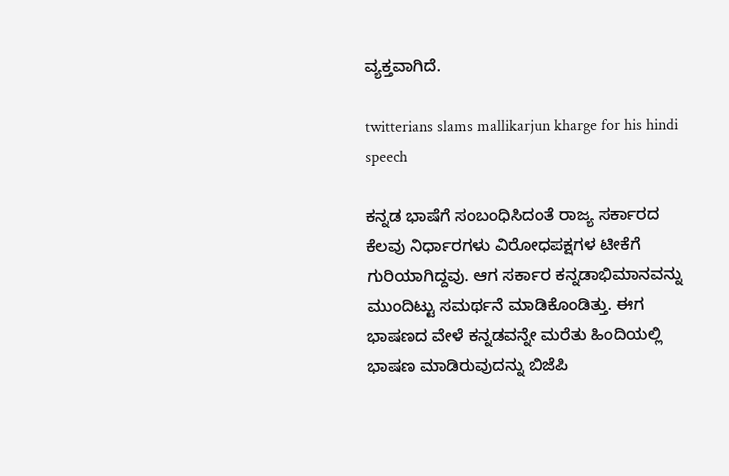ವ್ಯಕ್ತವಾಗಿದೆ.

twitterians slams mallikarjun kharge for his hindi speech

ಕನ್ನಡ ಭಾಷೆಗೆ ಸಂಬಂಧಿಸಿದಂತೆ ರಾಜ್ಯ ಸರ್ಕಾರದ ಕೆಲವು ನಿರ್ಧಾರಗಳು ವಿರೋಧಪಕ್ಷಗಳ ಟೀಕೆಗೆ ಗುರಿಯಾಗಿದ್ದವು. ಆಗ ಸರ್ಕಾರ ಕನ್ನಡಾಭಿಮಾನವನ್ನು ಮುಂದಿಟ್ಟು ಸಮರ್ಥನೆ ಮಾಡಿಕೊಂಡಿತ್ತು. ಈಗ ಭಾಷಣದ ವೇಳೆ ಕನ್ನಡವನ್ನೇ ಮರೆತು ಹಿಂದಿಯಲ್ಲಿ ಭಾಷಣ ಮಾಡಿರುವುದನ್ನು ಬಿಜೆಪಿ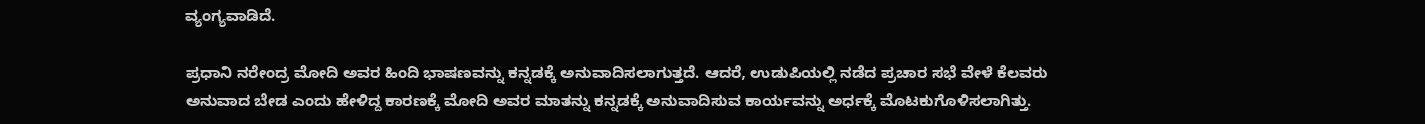ವ್ಯಂಗ್ಯವಾಡಿದೆ.

ಪ್ರಧಾನಿ ನರೇಂದ್ರ ಮೋದಿ ಅವರ ಹಿಂದಿ ಭಾಷಣವನ್ನು ಕನ್ನಡಕ್ಕೆ ಅನುವಾದಿಸಲಾಗುತ್ತದೆ. ಆದರೆ, ಉಡುಪಿಯಲ್ಲಿ ನಡೆದ ಪ್ರಚಾರ ಸಭೆ ವೇಳೆ ಕೆಲವರು ಅನುವಾದ ಬೇಡ ಎಂದು ಹೇಳಿದ್ದ ಕಾರಣಕ್ಕೆ ಮೋದಿ ಅವರ ಮಾತನ್ನು ಕನ್ನಡಕ್ಕೆ ಅನುವಾದಿಸುವ ಕಾರ್ಯವನ್ನು ಅರ್ಧಕ್ಕೆ ಮೊಟಕುಗೊಳಿಸಲಾಗಿತ್ತು.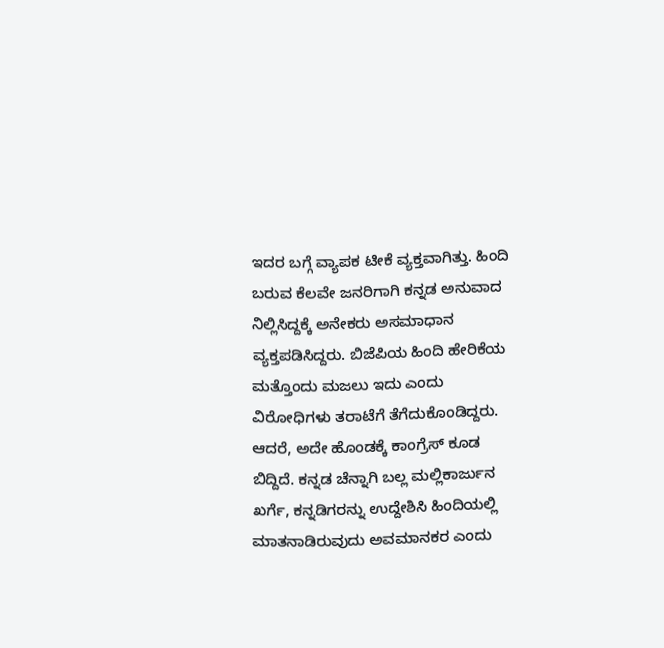ಇದರ ಬಗ್ಗೆ ವ್ಯಾಪಕ ಟೀಕೆ ವ್ಯಕ್ತವಾಗಿತ್ತು. ಹಿಂದಿ ಬರುವ ಕೆಲವೇ ಜನರಿಗಾಗಿ ಕನ್ನಡ ಅನುವಾದ ನಿಲ್ಲಿಸಿದ್ದಕ್ಕೆ ಅನೇಕರು ಅಸಮಾಧಾನ ವ್ಯಕ್ತಪಡಿಸಿದ್ದರು. ಬಿಜೆಪಿಯ ಹಿಂದಿ ಹೇರಿಕೆಯ ಮತ್ತೊಂದು ಮಜಲು ಇದು ಎಂದು ವಿರೋಧಿಗಳು ತರಾಟೆಗೆ ತೆಗೆದುಕೊಂಡಿದ್ದರು. ಆದರೆ, ಅದೇ ಹೊಂಡಕ್ಕೆ ಕಾಂಗ್ರೆಸ್ ಕೂಡ ಬಿದ್ದಿದೆ. ಕನ್ನಡ ಚೆನ್ನಾಗಿ ಬಲ್ಲ ಮಲ್ಲಿಕಾರ್ಜುನ ಖರ್ಗೆ, ಕನ್ನಡಿಗರನ್ನು ಉದ್ದೇಶಿಸಿ ಹಿಂದಿಯಲ್ಲಿ ಮಾತನಾಡಿರುವುದು ಅವಮಾನಕರ ಎಂದು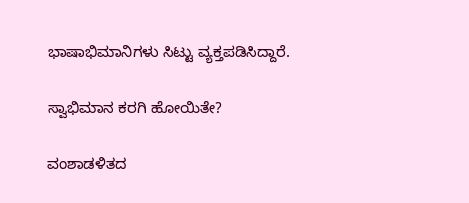ಭಾಷಾಭಿಮಾನಿಗಳು ಸಿಟ್ಟು ವ್ಯಕ್ತಪಡಿಸಿದ್ದಾರೆ.

ಸ್ವಾಭಿಮಾನ ಕರಗಿ ಹೋಯಿತೇ?

ವಂಶಾಡಳಿತದ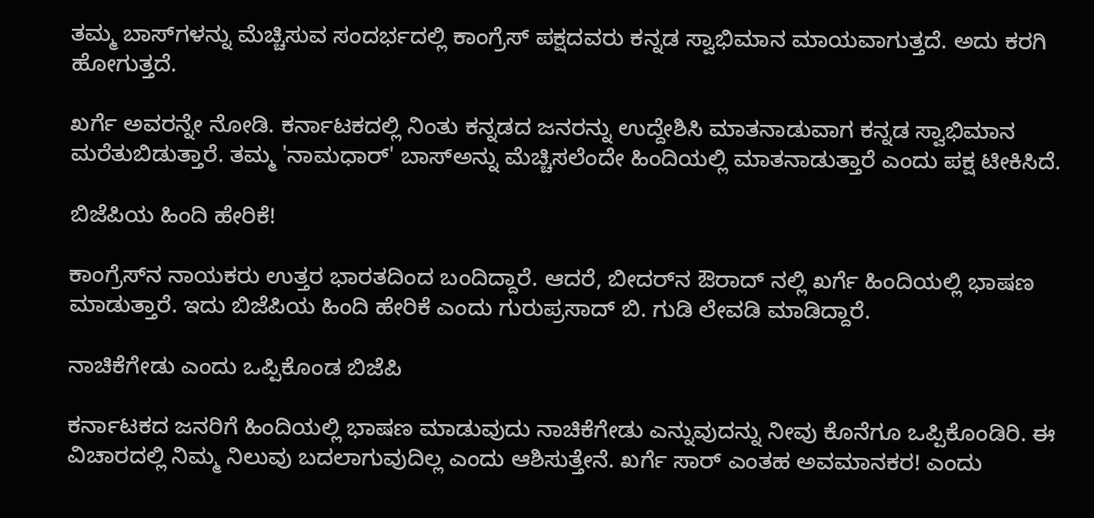ತಮ್ಮ ಬಾಸ್‌ಗಳನ್ನು ಮೆಚ್ಚಿಸುವ ಸಂದರ್ಭದಲ್ಲಿ ಕಾಂಗ್ರೆಸ್‌ ಪಕ್ಷದವರು ಕನ್ನಡ ಸ್ವಾಭಿಮಾನ ಮಾಯವಾಗುತ್ತದೆ. ಅದು ಕರಗಿ ಹೋಗುತ್ತದೆ.

ಖರ್ಗೆ ಅವರನ್ನೇ ನೋಡಿ. ಕರ್ನಾಟಕದಲ್ಲಿ ನಿಂತು ಕನ್ನಡದ ಜನರನ್ನು ಉದ್ದೇಶಿಸಿ ಮಾತನಾಡುವಾಗ ಕನ್ನಡ ಸ್ವಾಭಿಮಾನ ಮರೆತುಬಿಡುತ್ತಾರೆ. ತಮ್ಮ 'ನಾಮಧಾರ್‌' ಬಾಸ್‌ಅನ್ನು ಮೆಚ್ಚಿಸಲೆಂದೇ ಹಿಂದಿಯಲ್ಲಿ ಮಾತನಾಡುತ್ತಾರೆ ಎಂದು ಪಕ್ಷ ಟೀಕಿಸಿದೆ.

ಬಿಜೆಪಿಯ ಹಿಂದಿ ಹೇರಿಕೆ!

ಕಾಂಗ್ರೆಸ್‌ನ ನಾಯಕರು ಉತ್ತರ ಭಾರತದಿಂದ ಬಂದಿದ್ದಾರೆ. ಆದರೆ, ಬೀದರ್‌ನ ಔರಾದ್‌ ನಲ್ಲಿ ಖರ್ಗೆ ಹಿಂದಿಯಲ್ಲಿ ಭಾಷಣ ಮಾಡುತ್ತಾರೆ. ಇದು ಬಿಜೆಪಿಯ ಹಿಂದಿ ಹೇರಿಕೆ ಎಂದು ಗುರುಪ್ರಸಾದ್ ಬಿ. ಗುಡಿ ಲೇವಡಿ ಮಾಡಿದ್ದಾರೆ.

ನಾಚಿಕೆಗೇಡು ಎಂದು ಒಪ್ಪಿಕೊಂಡ ಬಿಜೆಪಿ

ಕರ್ನಾಟಕದ ಜನರಿಗೆ ಹಿಂದಿಯಲ್ಲಿ ಭಾಷಣ ಮಾಡುವುದು ನಾಚಿಕೆಗೇಡು ಎನ್ನುವುದನ್ನು ನೀವು ಕೊನೆಗೂ ಒಪ್ಪಿಕೊಂಡಿರಿ. ಈ ವಿಚಾರದಲ್ಲಿ ನಿಮ್ಮ ನಿಲುವು ಬದಲಾಗುವುದಿಲ್ಲ ಎಂದು ಆಶಿಸುತ್ತೇನೆ. ಖರ್ಗೆ ಸಾರ್ ಎಂತಹ ಅವಮಾನಕರ! ಎಂದು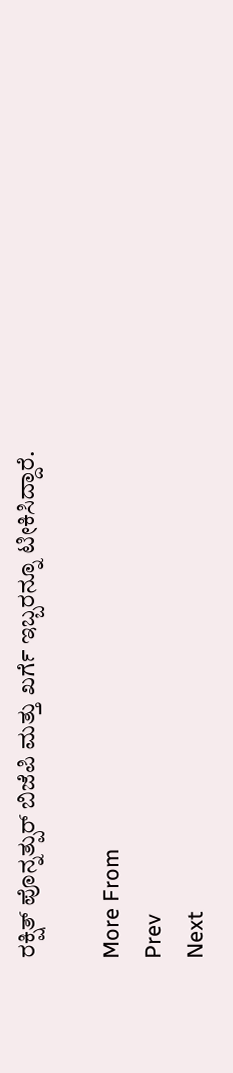ರಕ್ಷಿತ್ ಪೊನ್ನತ್ಪುರ್ ಬಿಜೆಪಿ ಮತ್ತು ಖರ್ಗೆ ಇಬ್ಬರನ್ನೂ ಟೀಕಿಸಿದ್ದಾರೆ.

More From
Prev
Next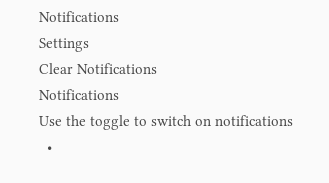Notifications
Settings
Clear Notifications
Notifications
Use the toggle to switch on notifications
  •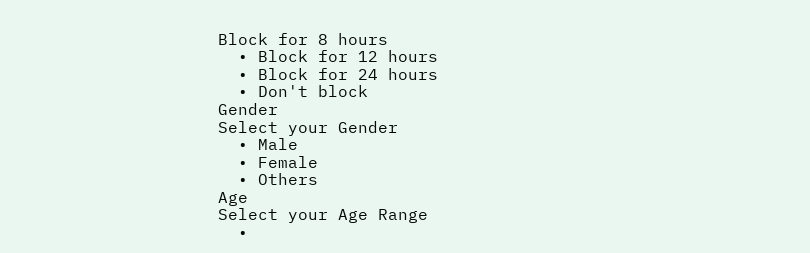Block for 8 hours
  • Block for 12 hours
  • Block for 24 hours
  • Don't block
Gender
Select your Gender
  • Male
  • Female
  • Others
Age
Select your Age Range
  •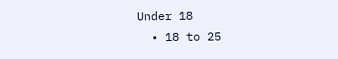Under 18
  • 18 to 25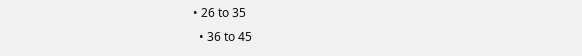• 26 to 35
  • 36 to 45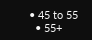• 45 to 55
  • 55+